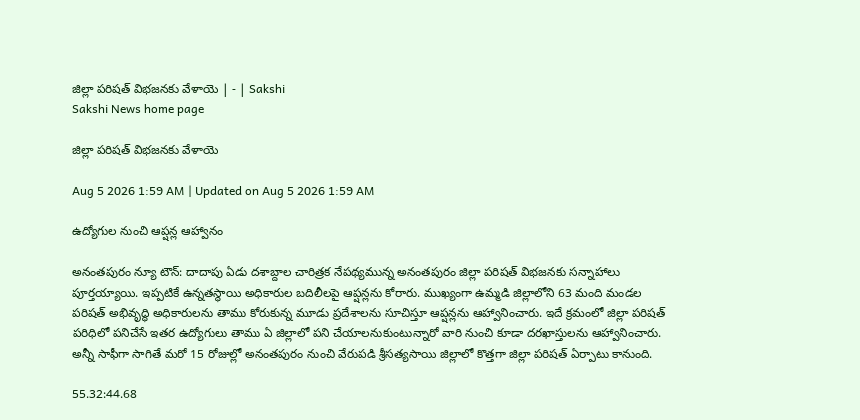జిల్లా పరిషత్‌ విభజనకు వేళాయె | - | Sakshi
Sakshi News home page

జిల్లా పరిషత్‌ విభజనకు వేళాయె

Aug 5 2026 1:59 AM | Updated on Aug 5 2026 1:59 AM

ఉద్యోగుల నుంచి ఆప్షన్ల ఆహ్వానం

అనంతపురం న్యూ టౌన్‌: దాదాపు ఏడు దశాబ్దాల చారిత్రక నేపథ్యమున్న అనంతపురం జిల్లా పరిషత్‌ విభజనకు సన్నాహాలు పూర్తయ్యాయి. ఇప్పటికే ఉన్నతస్థాయి అధికారుల బదిలీలపై ఆప్షన్లను కోరారు. ముఖ్యంగా ఉమ్మడి జిల్లాలోని 63 మంది మండల పరిషత్‌ అభివృద్ధి అధికారులను తాము కోరుకున్న మూడు ప్రదేశాలను సూచిస్తూ ఆప్షన్లను ఆహ్వానించారు. ఇదే క్రమంలో జిల్లా పరిషత్‌ పరిధిలో పనిచేసే ఇతర ఉద్యోగులు తాము ఏ జిల్లాలో పని చేయాలనుకుంటున్నారో వారి నుంచి కూడా దరఖాస్తులను ఆహ్వానించారు. అన్నీ సాఫీగా సాగితే మరో 15 రోజుల్లో అనంతపురం నుంచి వేరుపడి శ్రీసత్యసాయి జిల్లాలో కొత్తగా జిల్లా పరిషత్‌ ఏర్పాటు కానుంది.

55.32:44.68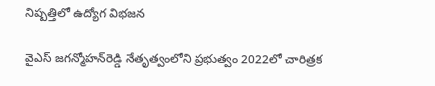నిష్పత్తిలో ఉద్యోగ విభజన

వైఎస్‌ జగన్మోహన్‌రెడ్డి నేతృత్వంలోని ప్రభుత్వం 2022లో చారిత్రక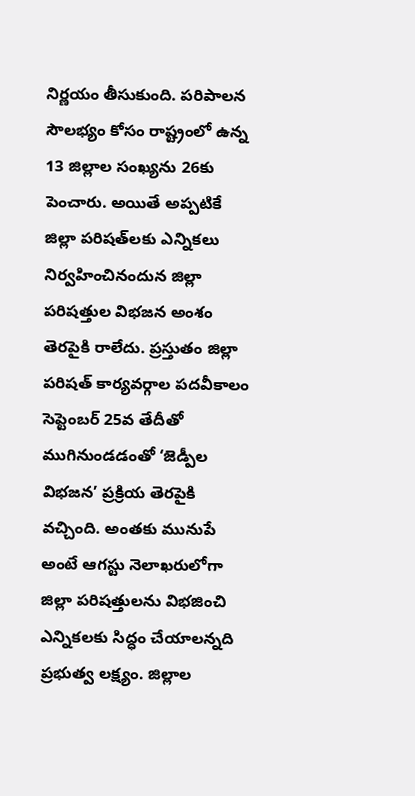నిర్ణయం తీసుకుంది. పరిపాలన సౌలభ్యం కోసం రాష్ట్రంలో ఉన్న 13 జిల్లాల సంఖ్యను 26కు పెంచారు. అయితే అప్పటికే జిల్లా పరిషత్‌లకు ఎన్నికలు నిర్వహించినందున జిల్లా పరిషత్తుల విభజన అంశం తెరపైకి రాలేదు. ప్రస్తుతం జిల్లా పరిషత్‌ కార్యవర్గాల పదవీకాలం సెప్టెంబర్‌ 25వ తేదీతో ముగినుండడంతో ‘జెడ్పీల విభజన’ ప్రక్రియ తెరపైకి వచ్చింది. అంతకు మునుపే అంటే ఆగస్టు నెలాఖరులోగా జిల్లా పరిషత్తులను విభజించి ఎన్నికలకు సిద్ధం చేయాలన్నది ప్రభుత్వ లక్ష్యం. జిల్లాల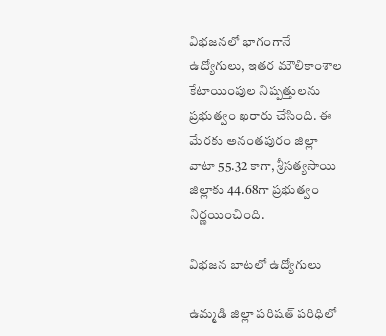విభజనలో భాగంగానే ఉద్యోగులు, ఇతర మౌలికాంశాల కేటాయింపుల నిష్పత్తులను ప్రభుత్వం ఖరారు చేసింది. ఈ మేరకు అనంతపురం జిల్లా వాటా 55.32 కాగా, శ్రీసత్యసాయి జిల్లాకు 44.68గా ప్రభుత్వం నిర్ణయించింది.

విభజన బాటలో ఉద్యోగులు

ఉమ్మడి జిల్లా పరిషత్‌ పరిధిలో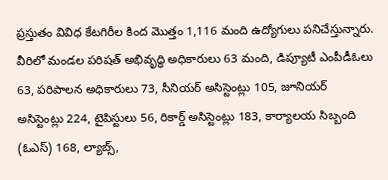ప్రస్తుతం వివిధ కేటగిరీల కింద మొత్తం 1,116 మంది ఉద్యోగులు పనిచేస్తున్నారు. వీరిలో మండల పరిషత్‌ అభివృద్ధి అధికారులు 63 మంది, డిప్యూటీ ఎంపీడీఓలు 63, పరిపాలన అధికారులు 73, సీనియర్‌ అసిస్టెంట్లు 105, జూనియర్‌ అసిస్టెంట్లు 224, టైపిస్టులు 56, రికార్డ్‌ అసిస్టెంట్లు 183, కార్యాలయ సిబ్బంది (ఓఎస్‌) 168, ల్యాబ్స్‌,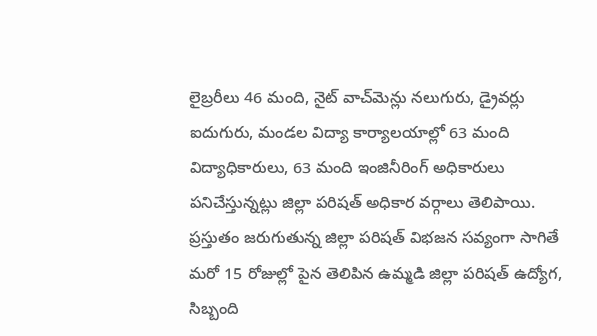లైబ్రరీలు 46 మంది, నైట్‌ వాచ్‌మెన్లు నలుగురు, డ్రైవర్లు ఐదుగురు, మండల విద్యా కార్యాలయాల్లో 63 మంది విద్యాధికారులు, 63 మంది ఇంజినీరింగ్‌ అధికారులు పనిచేస్తున్నట్లు జిల్లా పరిషత్‌ అధికార వర్గాలు తెలిపాయి. ప్రస్తుతం జరుగుతున్న జిల్లా పరిషత్‌ విభజన సవ్యంగా సాగితే మరో 15 రోజుల్లో పైన తెలిపిన ఉమ్మడి జిల్లా పరిషత్‌ ఉద్యోగ, సిబ్బంది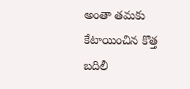అంతా తమకు కేటాయించిన కొత్త బదిలీ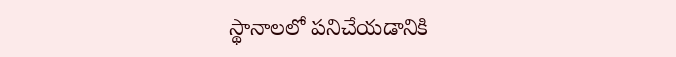స్థానాలలో పనిచేయడానికి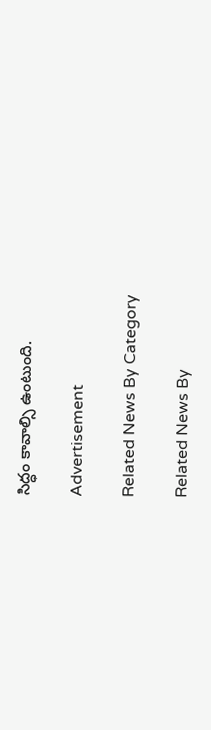సిద్ధం కావాల్సి ఉంటుంది.

Advertisement

Related News By Category

Related News By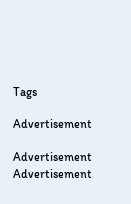Tags

Advertisement

Advertisement
Advertisement